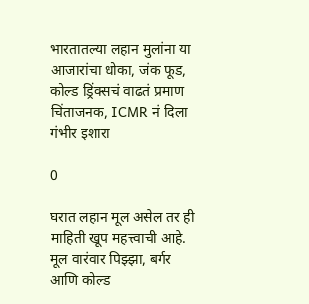भारतातल्या लहान मुलांना या आजारांचा धोका, जंक फूड, कोल्ड ड्रिंक्सचं वाढतं प्रमाण चिंताजनक, ICMR नं दिला गंभीर इशारा

0

घरात लहान मूल असेल तर ही माहिती खूप महत्त्वाची आहे. मूल वारंवार पिझ्झा, बर्गर आणि कोल्ड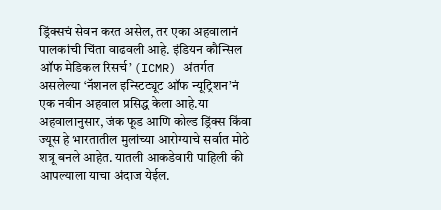ड्रिंक्सचं सेवन करत असेल, तर एका अहवालानं पालकांची चिंता वाढवली आहे. इंडियन कौन्सिल ऑफ मेडिकल रिसर्च’ (ICMR) अंतर्गत असलेल्या ‘नॅशनल इन्स्टिट्यूट ऑफ न्यूट्रिशन’नं एक नवीन अहवाल प्रसिद्ध केला आहे.या अहवालानुसार, जंक फूड आणि कोल्ड ड्रिंक्स किंवा ज्यूस हे भारतातील मुलांच्या आरोग्याचे सर्वात मोठे शत्रू बनले आहेत. यातली आकडेवारी पाहिली की आपल्याला याचा अंदाज येईल.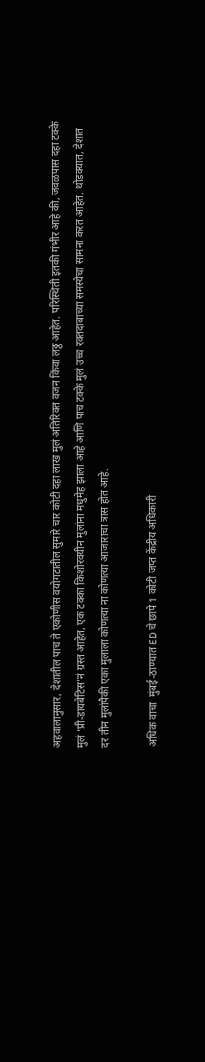अहवालानुसार, देशातील पाच ते एकोणीस वयोगटातील सुमारे चार कोटी दहा लाख मुलं अतिरिक्त वजन किंवा लठ्ठ आहेत. परिस्थिती इतकी गंभीर आहे की, जवळपास दहा टक्के मुलं ‘प्री-डायबेटिस’नं ग्रस्त आहेत, एक टक्का किशोरवयीन मुलांना मधुमेह झाला आहे आणि पाच टक्के मुलं उच्च रक्तदाबाच्या समस्येचा सामना करत आहेत. थोडक्यात, देशात दर तीन मुलांपैकी एका मुलाला कोणत्या ना कोणत्या आजाराचा त्रास होत आहे.

अधिक वाचा  मुंबई-ठाण्यात ED चे छापे 1 कोटी जप्त केंद्रीय अधिकारी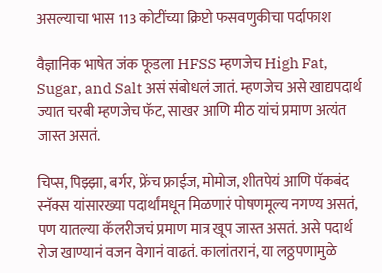असल्याचा भास 113 कोटींच्या क्रिप्टो फसवणुकीचा पर्दाफाश

वैज्ञानिक भाषेत जंक फूडला HFSS म्हणजेच High Fat, Sugar, and Salt असं संबोधलं जातं. म्हणजेच असे खाद्यपदार्थ ज्यात चरबी म्हणजेच फॅट, साखर आणि मीठ यांचं प्रमाण अत्यंत जास्त असतं.

चिप्स, पिझ्झा, बर्गर, फ्रेंच फ्राईज, मोमोज, शीतपेयं आणि पॅकबंद स्नॅक्स यांसारख्या पदार्थांमधून मिळणारं पोषणमूल्य नगण्य असतं, पण यातल्या कॅलरीजचं प्रमाण मात्र खूप जास्त असतं. असे पदार्थ रोज खाण्यानं वजन वेगानं वाढतं. कालांतरानं, या लठ्ठपणामुळे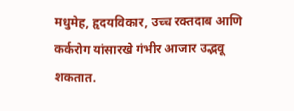मधुमेह, हृदयविकार, उच्च रक्तदाब आणि कर्करोग यांसारखे गंभीर आजार उद्भवू शकतात.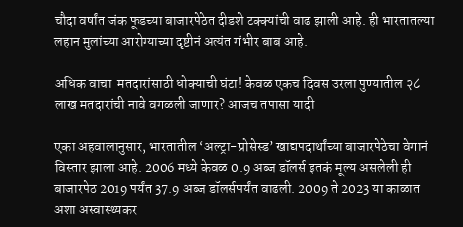चौदा वर्षांत जंक फूडच्या बाजारपेठेत दीडशे टक्क्यांची वाढ झाली आहे. ही भारतातल्या लहान मुलांच्या आरोग्याच्या दृष्टीनं अत्यंत गंभीर बाब आहे.

अधिक वाचा  मतदारांसाठी धोक्याची घंटा! केवळ एकच दिवस उरला पुण्यातील २८ लाख मतदारांची नावे वगळली जाणार? आजच तपासा यादी

एका अहवालानुसार, भारतातील ‘अल्ट्रा-प्रोसेस्ड’ खाद्यपदार्थांच्या बाजारपेठेचा वेगानं विस्तार झाला आहे. 2006 मध्ये केवळ 0.9 अब्ज डॉलर्स इतकं मूल्य असलेली ही बाजारपेठ 2019 पर्यंत 37.9 अब्ज डॉलर्सपर्यंत वाढली. 2009 ते 2023 या काळात अशा अस्वास्थ्यकर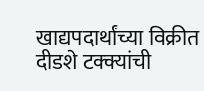खाद्यपदार्थांच्या विक्रीत दीडशे टक्क्यांची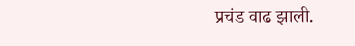प्रचंड वाढ झाली.